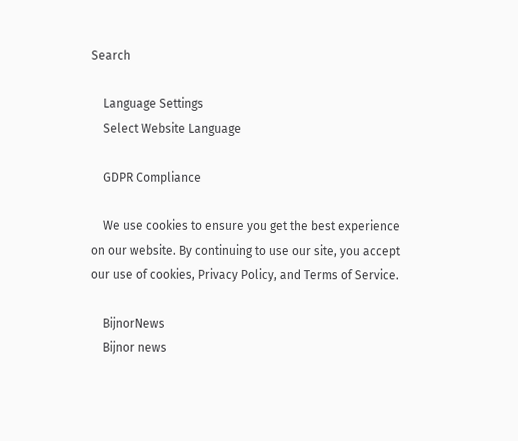Search

    Language Settings
    Select Website Language

    GDPR Compliance

    We use cookies to ensure you get the best experience on our website. By continuing to use our site, you accept our use of cookies, Privacy Policy, and Terms of Service.

    BijnorNews
    Bijnor news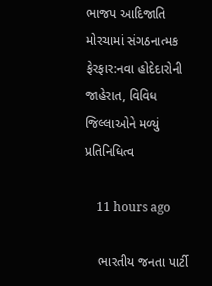ભાજપ આદિજાતિ મોરચામાં સંગઠનાત્મક ફેરફાર:નવા હોદેદારોની જાહેરાત, વિવિધ જિલ્લાઓને મળ્યું પ્રતિનિધિત્વ

    11 hours ago

    ભારતીય જનતા પાર્ટી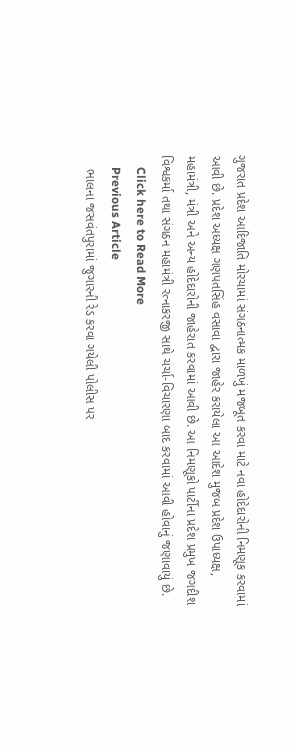ગુજરાત પ્રદેશ આદિજાતિ મોરચામાં સંગઠનાત્મક માળખું મજબૂત કરવા માટે નવા હોદેદારોની નિમણૂક કરવામાં આવી છે. પ્રદેશ અધ્યક્ષ ગણપતસિંહ વસાવા દ્વારા જાહેર કરાયેલા આ આદેશ મુજબ પ્રદેશ ઉપાધ્યક્ષ, મહામંત્રી, મંત્રી અને અન્ય હોદેદારોની જાહેરાત કરવામાં આવી છે. આ નિમણૂકો પાર્ટીના પ્રદેશ પ્રમુખ જગદીશ વિશ્વકર્મા તથા સંગઠન મહામંત્રી રત્નાકરજી સાથે ચર્ચા-વિચારણા બાદ કરવામાં આવી હોવાનું જણાવાયું છે.
    Click here to Read More
    Previous Article
    ભાલના જસવંતપુરામાં જુગારની રેડ કરવા ગયેલી પોલીસ પર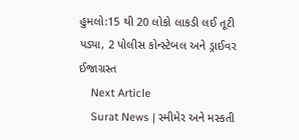હુમલો:15 થી 20 લોકો લાકડી લઈ તૂટી પડ્યા, 2 પોલીસ કોન્સ્ટેબલ અને ડ્રાઈવર ઈજાગ્રસ્ત
    Next Article
    Surat News | સ્મીમેર અને મસ્કતી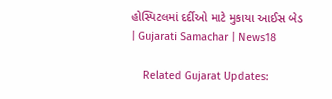હોસ્પિટલમાં દર્દીઓ માટે મુકાયા આઈસ બેડ | Gujarati Samachar | News18

    Related Gujarat Updates: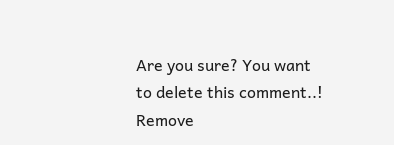Are you sure? You want to delete this comment..! Remove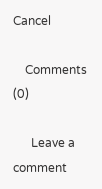Cancel

    Comments (0)

      Leave a comment